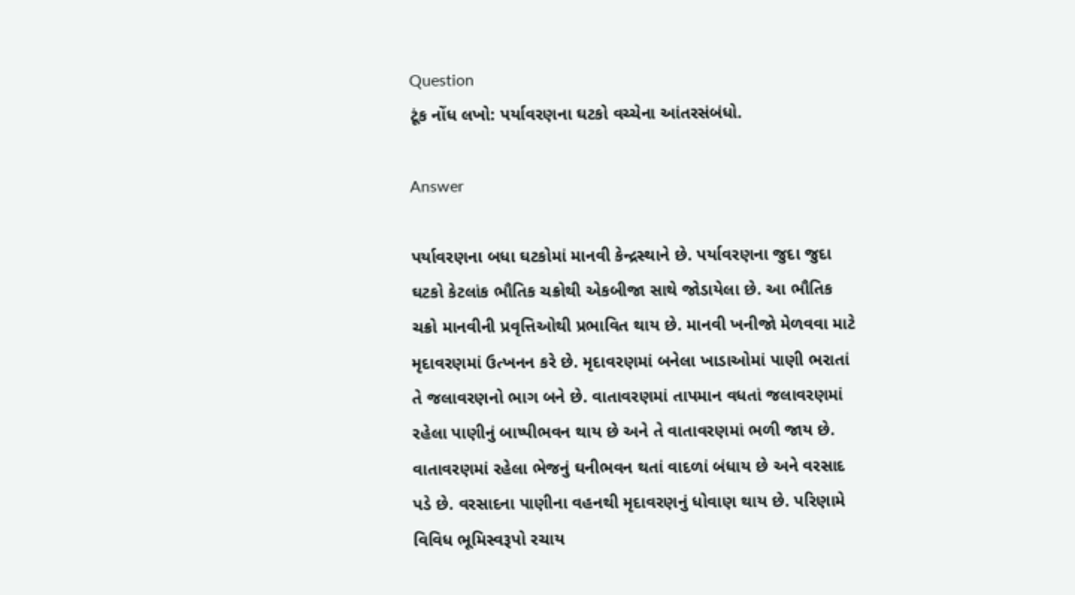Question
ટૂંક નોંધ લખો: પર્યાવરણના ઘટકો વચ્ચેના આંતરસંબંધો.

Answer

પર્યાવરણના બધા ઘટકોમાં માનવી કેન્દ્રસ્થાને છે. પર્યાવરણના જુદા જુદા ઘટકો કેટલાંક ભૌતિક ચક્રોથી એકબીજા સાથે જોડાયેલા છે. આ ભૌતિક ચક્રો માનવીની પ્રવૃત્તિઓથી પ્રભાવિત થાય છે. માનવી ખનીજો મેળવવા માટે મૃદાવરણમાં ઉત્ખનન કરે છે. મૃદાવરણમાં બનેલા ખાડાઓમાં પાણી ભરાતાં તે જલાવરણનો ભાગ બને છે. વાતાવરણમાં તાપમાન વધતાં જલાવરણમાં રહેલા પાણીનું બાષ્પીભવન થાય છે અને તે વાતાવરણમાં ભળી જાય છે. વાતાવરણમાં રહેલા ભેજનું ઘનીભવન થતાં વાદળાં બંધાય છે અને વરસાદ પડે છે. વરસાદના પાણીના વહનથી મૃદાવરણનું ધોવાણ થાય છે. પરિણામે વિવિધ ભૂમિસ્વરૂપો રચાય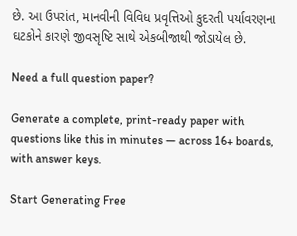છે. આ ઉપરાંત, માનવીની વિવિધ પ્રવૃત્તિઓ કુદરતી પર્યાવરણના ઘટકોને કારણે જીવસૃષ્ટિ સાથે એકબીજાથી જોડાયેલ છે.

Need a full question paper?

Generate a complete, print-ready paper with questions like this in minutes — across 16+ boards, with answer keys.

Start Generating Free